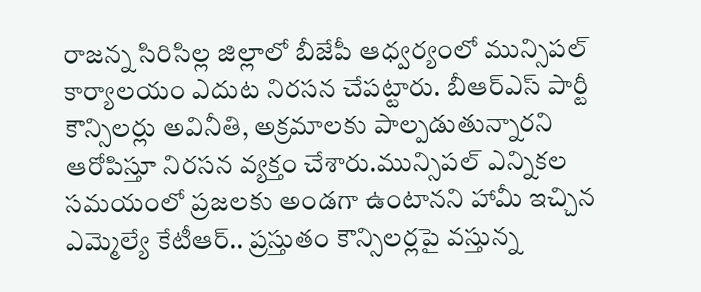రాజన్న సిరిసిల్ల జిల్లాలో బీజేపీ ఆధ్వర్యంలో మున్సిపల్ కార్యాలయం ఎదుట నిరసన చేపట్టారు. బీఆర్ఎస్ పార్టీ కౌన్సిలర్లు అవినీతి, అక్రమాలకు పాల్పడుతున్నారని ఆరోపిస్తూ నిరసన వ్యక్తం చేశారు.మున్సిపల్ ఎన్నికల సమయంలో ప్రజలకు అండగా ఉంటానని హామీ ఇచ్చిన ఎమ్మెల్యే కేటీఆర్.. ప్రస్తుతం కౌన్సిలర్లపై వస్తున్న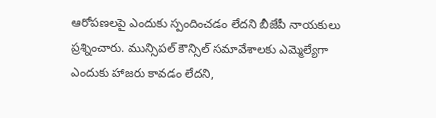ఆరోపణలపై ఎందుకు స్పందించడం లేదని బీజేపీ నాయకులు ప్రశ్నించారు. మున్సిపల్ కౌన్సిల్ సమావేశాలకు ఎమ్మెల్యేగా ఎందుకు హాజరు కావడం లేదని,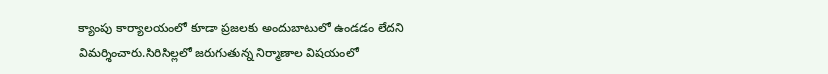క్యాంపు కార్యాలయంలో కూడా ప్రజలకు అందుబాటులో ఉండడం లేదని విమర్శించారు.సిరిసిల్లలో జరుగుతున్న నిర్మాణాల విషయంలో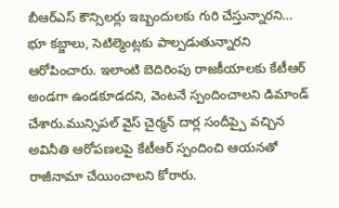బీఆర్ఎస్ కౌన్సిలర్లు ఇబ్బందులకు గురి చేస్తున్నారని… భూ కబ్జాలు, సెటిల్మెంట్లకు పాల్పడుతున్నారని ఆరోపించారు. ఇలాంటి బెదిరింపు రాజకీయాలకు కేటీఆర్ అండగా ఉండకూడదని, వెంటనే స్పందించాలని డిమాండ్ చేశారు.మున్సిపల్ వైస్ చైర్మన్ దార్ల సందీప్పై వచ్చిన అవినీతి ఆరోపణలపై కేటీఆర్ స్పందించి ఆయనతో రాజీనామా చేయించాలని కోరారు.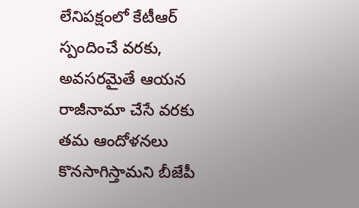లేనిపక్షంలో కేటీఆర్ స్పందించే వరకు, అవసరమైతే ఆయన రాజీనామా చేసే వరకు తమ ఆందోళనలు కొనసాగిస్తామని బీజేపీ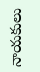నాయకులు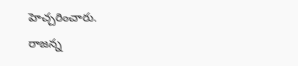హెచ్చరించారు.
రాజన్న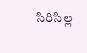సిరిసిల్ల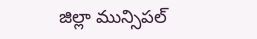జిల్లా మున్సిపల్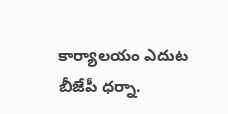కార్యాలయం ఎదుట బీజేపీ ధర్నా.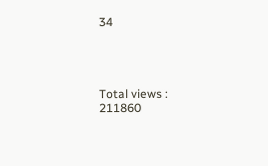34




Total views : 211860